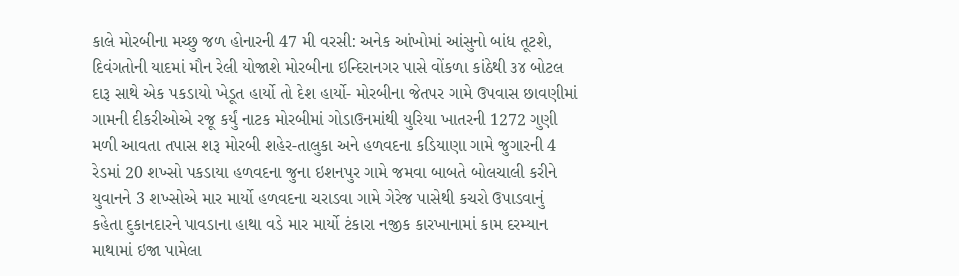કાલે મોરબીના મચ્છુ જળ હોનારની 47 મી વરસી: અનેક આંખોમાં આંસુનો બાંધ તૂટશે, દિવંગતોની યાદમાં મૌન રેલી યોજાશે મોરબીના ઇન્દિરાનગર પાસે વોંકળા કાંઠેથી ૩૪ બોટલ દારૂ સાથે એક પકડાયો ખેડૂત હાર્યો તો દેશ હાર્યો- મોરબીના જેતપર ગામે ઉપવાસ છાવણીમાં ગામની દીકરીઓએ રજૂ કર્યું નાટક મોરબીમાં ગોડાઉનમાંથી યુરિયા ખાતરની 1272 ગુણી મળી આવતા તપાસ શરૂ મોરબી શહેર-તાલુકા અને હળવદના કડિયાણા ગામે જુગારની 4 રેડમાં 20 શખ્સો પકડાયા હળવદના જુના ઇશનપુર ગામે જમવા બાબતે બોલચાલી કરીને યુવાનને 3 શખ્સોએ માર માર્યો હળવદના ચરાડવા ગામે ગેરેજ પાસેથી કચરો ઉપાડવાનું કહેતા દુકાનદારને પાવડાના હાથા વડે માર માર્યો ટંકારા નજીક કારખાનામાં કામ દરમ્યાન માથામાં ઇજા પામેલા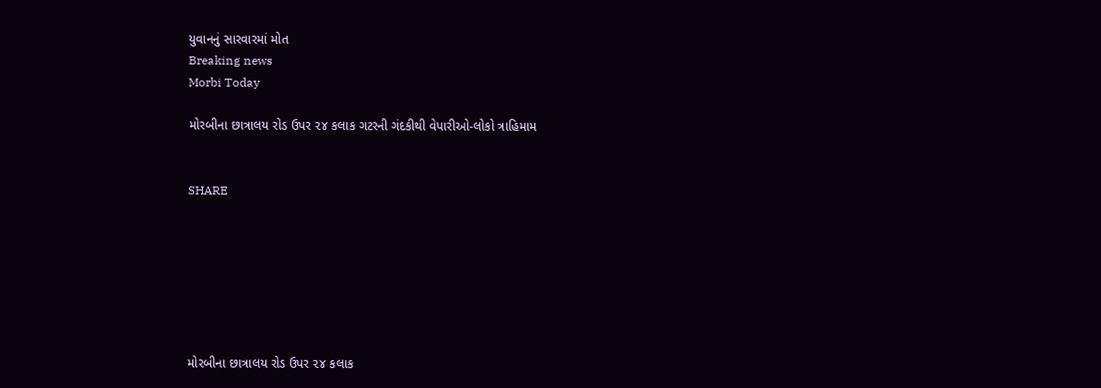યુવાનનું સારવારમાં મોત
Breaking news
Morbi Today

મોરબીના છાત્રાલય રોડ ઉપર ૨૪ કલાક ગટરની ગંદકીથી વેપારીઓ-લોકો ત્રાહિમામ


SHARE







મોરબીના છાત્રાલય રોડ ઉપર ૨૪ કલાક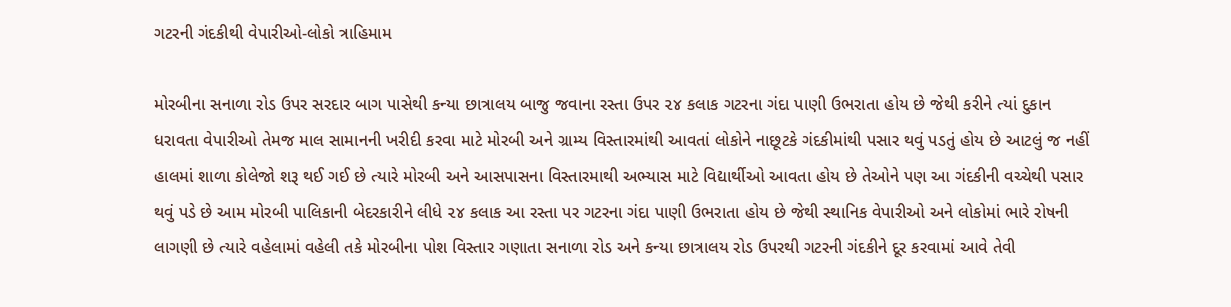ગટરની ગંદકીથી વેપારીઓ-લોકો ત્રાહિમામ

મોરબીના સનાળા રોડ ઉપર સરદાર બાગ પાસેથી કન્યા છાત્રાલય બાજુ જવાના રસ્તા ઉપર ૨૪ કલાક ગટરના ગંદા પાણી ઉભરાતા હોય છે જેથી કરીને ત્યાં દુકાન ધરાવતા વેપારીઓ તેમજ માલ સામાનની ખરીદી કરવા માટે મોરબી અને ગ્રામ્ય વિસ્તારમાંથી આવતાં લોકોને નાછૂટકે ગંદકીમાંથી પસાર થવું પડતું હોય છે આટલું જ નહીં હાલમાં શાળા કોલેજો શરૂ થઈ ગઈ છે ત્યારે મોરબી અને આસપાસના વિસ્તારમાથી અભ્યાસ માટે વિદ્યાર્થીઓ આવતા હોય છે તેઓને પણ આ ગંદકીની વચ્ચેથી પસાર થવું પડે છે આમ મોરબી પાલિકાની બેદરકારીને લીધે ૨૪ કલાક આ રસ્તા પર ગટરના ગંદા પાણી ઉભરાતા હોય છે જેથી સ્થાનિક વેપારીઓ અને લોકોમાં ભારે રોષની લાગણી છે ત્યારે વહેલામાં વહેલી તકે મોરબીના પોશ વિસ્તાર ગણાતા સનાળા રોડ અને કન્યા છાત્રાલય રોડ ઉપરથી ગટરની ગંદકીને દૂર કરવામાં આવે તેવી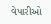વેપારીઓ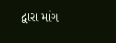દ્વારા માંગ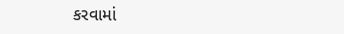કરવામાં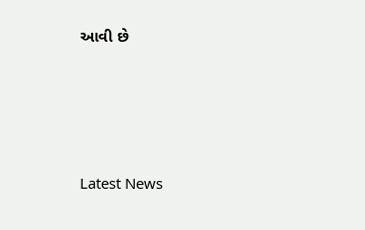આવી છે






Latest News